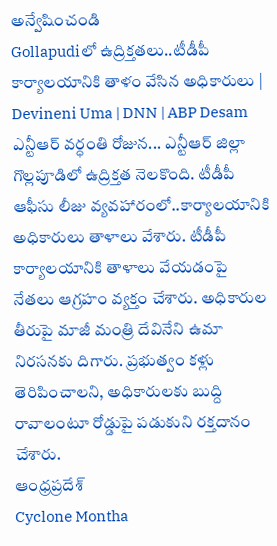అన్వేషించండి
Gollapudiలో ఉద్రిక్తతలు..టీడీపీ కార్యాలయానికి తాళం వేసిన అధికారులు | Devineni Uma | DNN | ABP Desam
ఎన్టీఆర్ వర్ధంతి రోజున... ఎన్టీఆర్ జిల్లా గొల్లపూడిలో ఉద్రిక్తత నెలకొంది. టీడీపీ ఆఫీసు లీజు వ్యవహారంలో..కార్యాలయానికి అధికారులు తాళాలు వేశారు. టీడీపీ కార్యాలయానికి తాళాలు వేయడంపై నేతలు ఆగ్రహం వ్యక్తం చేశారు. అధికారుల తీరుపై మాజీ మంత్రి దేవినేని ఉమా నిరసనకు దిగారు. ప్రభుత్వం కళ్లు తెరిపించాలని, అధికారులకు బుద్ది రావాలంటూ రోడ్డుపై పడుకుని రక్తదానం చేశారు.
ఆంధ్రప్రదేశ్
Cyclone Montha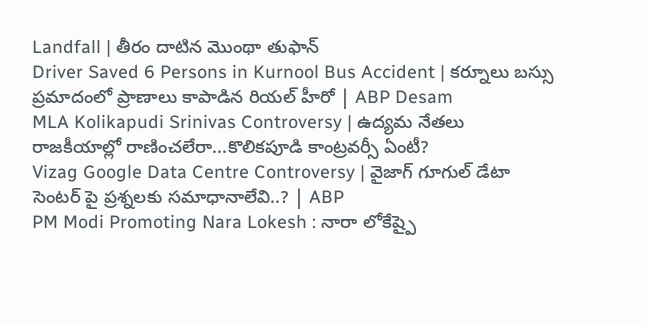Landfall | తీరం దాటిన మొంథా తుఫాన్
Driver Saved 6 Persons in Kurnool Bus Accident | కర్నూలు బస్సు ప్రమాదంలో ప్రాణాలు కాపాడిన రియల్ హీరో | ABP Desam
MLA Kolikapudi Srinivas Controversy | ఉద్యమ నేతలు రాజకీయాల్లో రాణించలేరా...కొలికపూడి కాంట్రవర్సీ ఏంటీ?
Vizag Google Data Centre Controversy | వైజాగ్ గూగుల్ డేటా సెంటర్ పై ప్రశ్నలకు సమాధానాలేవి..? | ABP
PM Modi Promoting Nara Lokesh : నారా లోకేష్పై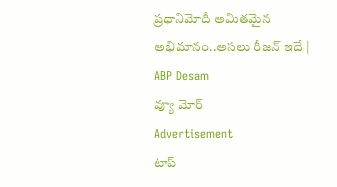ప్రధానిమోదీ అమితమైన అభిమానం..అసలు రీజన్ ఇదే | ABP Desam
వ్యూ మోర్
Advertisement
టాప్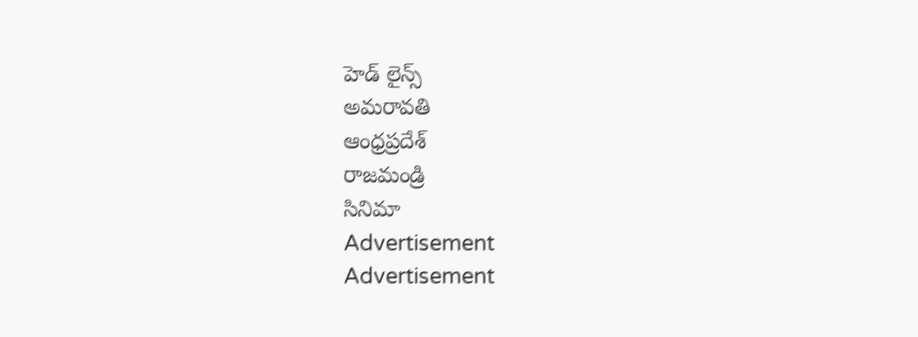హెడ్ లైన్స్
అమరావతి
ఆంధ్రప్రదేశ్
రాజమండ్రి
సినిమా
Advertisement
Advertisement